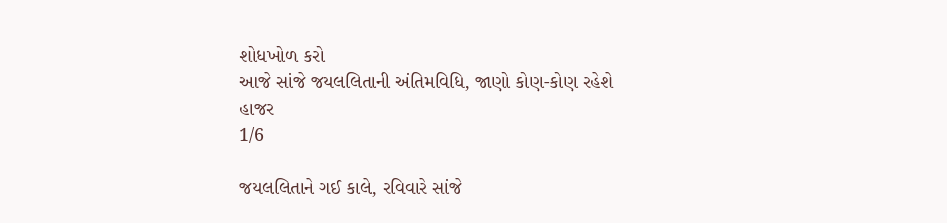શોધખોળ કરો
આજે સાંજે જયલલિતાની અંતિમવિધિ, જાણો કોણ-કોણ રહેશે હાજર
1/6

જયલલિતાને ગઈ કાલે, રવિવારે સાંજે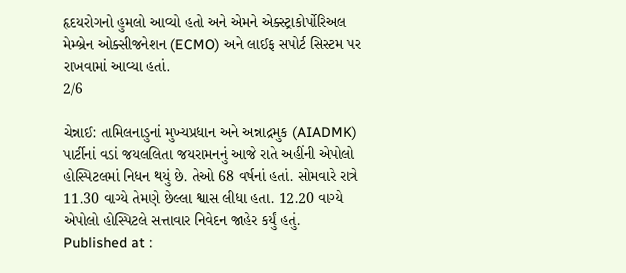હૃદયરોગનો હુમલો આવ્યો હતો અને એમને એક્સ્ટ્રાકોર્પોરિઅલ મેમ્બ્રેન ઓક્સીજનેશન (ECMO) અને લાઈફ સપોર્ટ સિસ્ટમ પર રાખવામાં આવ્યા હતાં.
2/6

ચેન્નાઈ: તામિલનાડુનાં મુખ્યપ્રધાન અને અન્નાદ્રમુક (AIADMK) પાર્ટીનાં વડાં જયલલિતા જયરામનનું આજે રાતે અહીંની એપોલો હોસ્પિટલમાં નિધન થયું છે. તેઓ 68 વર્ષનાં હતાં. સોમવારે રાત્રે 11.30 વાગ્યે તેમણે છેલ્લા શ્વાસ લીધા હતા. 12.20 વાગ્યે એપોલો હોસ્પિટલે સત્તાવાર નિવેદન જાહેર કર્યું હતું.
Published at :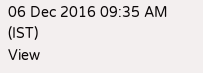06 Dec 2016 09:35 AM (IST)
View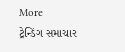More
ટ્રેન્ડિંગ સમાચાર